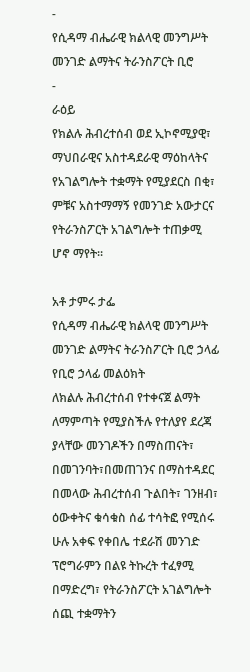-
የሲዳማ ብሔራዊ ክልላዊ መንግሥት መንገድ ልማትና ትራንስፖርት ቢሮ
-
ራዕይ
የክልሉ ሕብረተሰብ ወደ ኢኮኖሚያዊ፣ ማህበራዊና አስተዳደራዊ ማዕከላትና የአገልግሎት ተቋማት የሚያደርስ በቂ፣ ምቹና አስተማማኝ የመንገድ አውታርና የትራንስፖርት አገልግሎት ተጠቃሚ ሆኖ ማየት፡፡

አቶ ታምሩ ታፌ
የሲዳማ ብሔራዊ ክልላዊ መንግሥት መንገድ ልማትና ትራንስፖርት ቢሮ ኃላፊ
የቢሮ ኃላፊ መልዕክት
ለክልሉ ሕብረተሰብ የተቀናጀ ልማት ለማምጣት የሚያስችሉ የተለያየ ደረጃ ያላቸው መንገዶችን በማስጠናት፣ በመገንባት፣በመጠገንና በማስተዳደር በመላው ሕብረተሰብ ጉልበት፣ ገንዘብ፣ ዕውቀትና ቁሳቁስ ሰፊ ተሳትፎ የሚሰሩ ሁሉ አቀፍ የቀበሌ ተደራሽ መንገድ ፕሮግራምን በልዩ ትኩረት ተፈፃሚ በማድረግ፣ የትራንስፖርት አገልግሎት ሰጪ ተቋማትን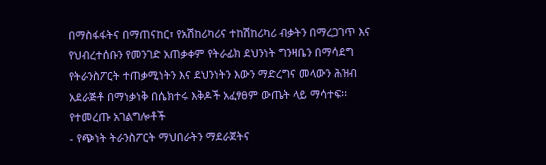በማስፋፋትና በማጠናከር፣ የአሽከሪካሪና ተከሽከሪካሪ ብቃትን በማረጋገጥ እና የህብረተሰቡን የመንገድ አጠቃቀም የትራፊክ ደህንነት ግንዛቤን በማሳደግ የትራንስፖርት ተጠቃሚነትን እና ደህንነትን እውን ማድረግና መላውን ሕዝብ አደራጅቶ በማነቃነቅ በሴክተሩ እቅዶች አፈፃፀም ውጤት ላይ ማሳተፍ፡፡
የተመረጡ አገልግሎቶች
- የጭነት ትራንስፖርት ማህበራትን ማደራጀትና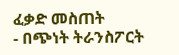ፈቃድ መስጠት
- በጭነት ትራንስፖርት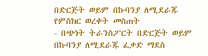በድርጅት ወይም በኩባንያ ለሚደራጁ የምስክር ወረቀት መስጠት
- በጭነት ትራንስፖርት በድርጅት ወይም በኩባንያ ለሚደራጁ ፈቃድ ማደስ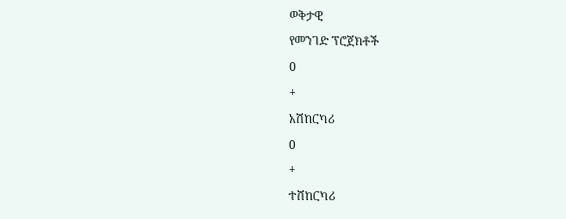ወቅታዊ
የመንገድ ፕሮጀክቶች
0
+
አሽከርካሪ
0
+
ተሸከርካሪ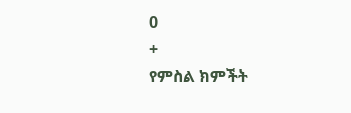0
+
የምስል ክምችት